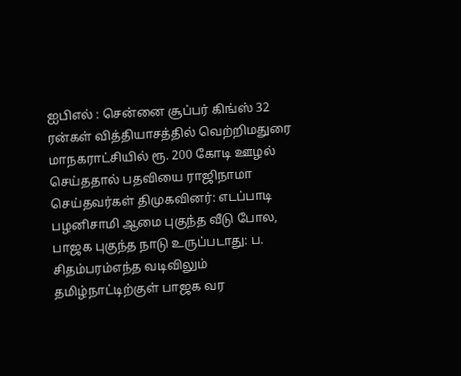ஐபிஎல் : சென்னை சூப்பர் கிங்ஸ் 32 ரன்கள் வித்தியாசத்தில் வெற்றிமதுரை மாநகராட்சியில் ரூ. 200 கோடி ஊழல் செய்ததால் பதவியை ராஜிநாமா செய்தவர்கள் திமுகவினர்: எடப்பாடி பழனிசாமி ஆமை புகுந்த வீடு போல, பாஜக புகுந்த நாடு உருப்படாது: ப. சிதம்பரம்எந்த வடிவிலும் தமிழ்நாட்டிற்குள் பாஜக வர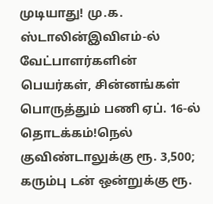முடியாது! மு.க. ஸ்டாலின்இவிஎம்-ல் வேட்பாளர்களின் பெயர்கள், சின்னங்கள் பொருத்தும் பணி ஏப். 16-ல் தொடக்கம்!நெல் குவிண்டாலுக்கு ரூ. 3,500; கரும்பு டன் ஒன்றுக்கு ரூ.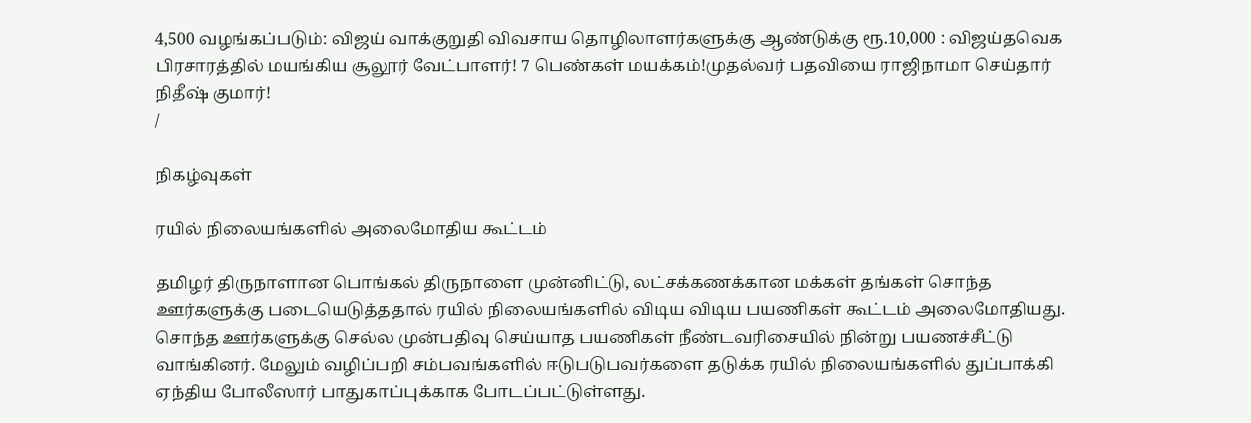4,500 வழங்கப்படும்: விஜய் வாக்குறுதி விவசாய தொழிலாளர்களுக்கு ஆண்டுக்கு ரூ.10,000 : விஜய்தவெக பிரசாரத்தில் மயங்கிய சூலூர் வேட்பாளர்! 7 பெண்கள் மயக்கம்!முதல்வர் பதவியை ராஜிநாமா செய்தார் நிதீஷ் குமார்!
/

நிகழ்வுகள்

ரயில் நிலையங்களில் அலைமோதிய கூட்டம்

தமிழர் திருநாளான பொங்கல் திருநாளை முன்னிட்டு, லட்சக்கணக்கான மக்கள் தங்கள் சொந்த ஊர்களுக்கு படையெடுத்ததால் ரயில் நிலையங்களில் விடிய விடிய பயணிகள் கூட்டம் அலைமோதியது. சொந்த ஊர்களுக்கு செல்ல முன்பதிவு செய்யாத பயணிகள் நீண்டவரிசையில் நின்று பயணச்சீட்டு வாங்கினர். மேலும் வழிப்பறி சம்பவங்களில் ஈடுபடுபவர்களை தடுக்க ரயில் நிலையங்களில் துப்பாக்கி ஏந்திய போலீஸார் பாதுகாப்புக்காக போடப்பட்டுள்ளது.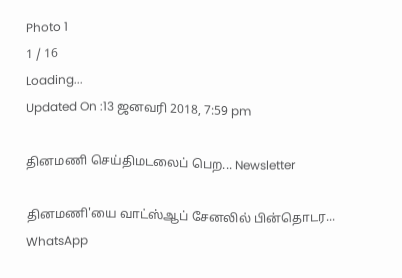Photo 1
1 / 16
Loading...
Updated On :13 ஜனவரி 2018, 7:59 pm

தினமணி செய்திமடலைப் பெற... Newsletter

தினமணி'யை வாட்ஸ்ஆப் சேனலில் பின்தொடர... WhatsApp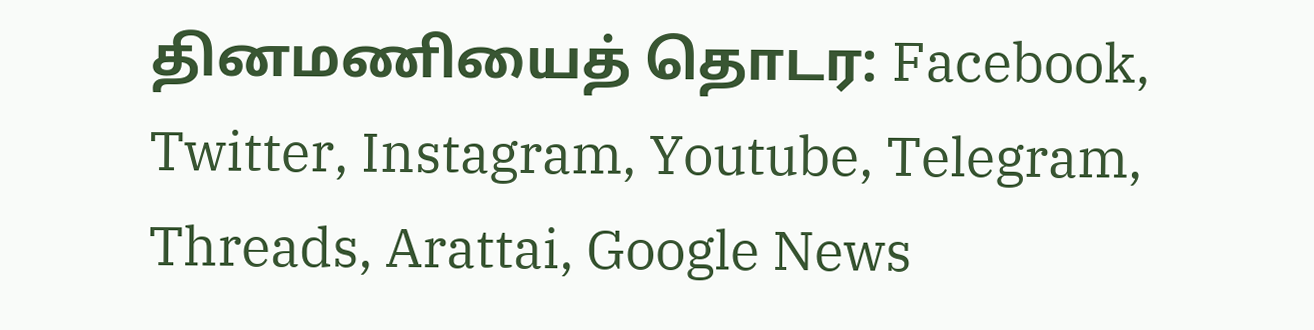தினமணியைத் தொடர: Facebook, Twitter, Instagram, Youtube, Telegram, Threads, Arattai, Google News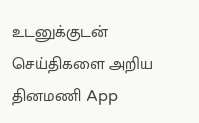உடனுக்குடன் செய்திகளை அறிய தினமணி App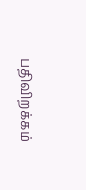பதிவிறக்கம்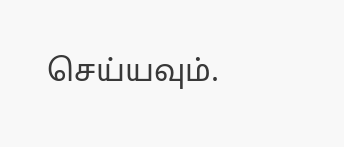செய்யவும்.